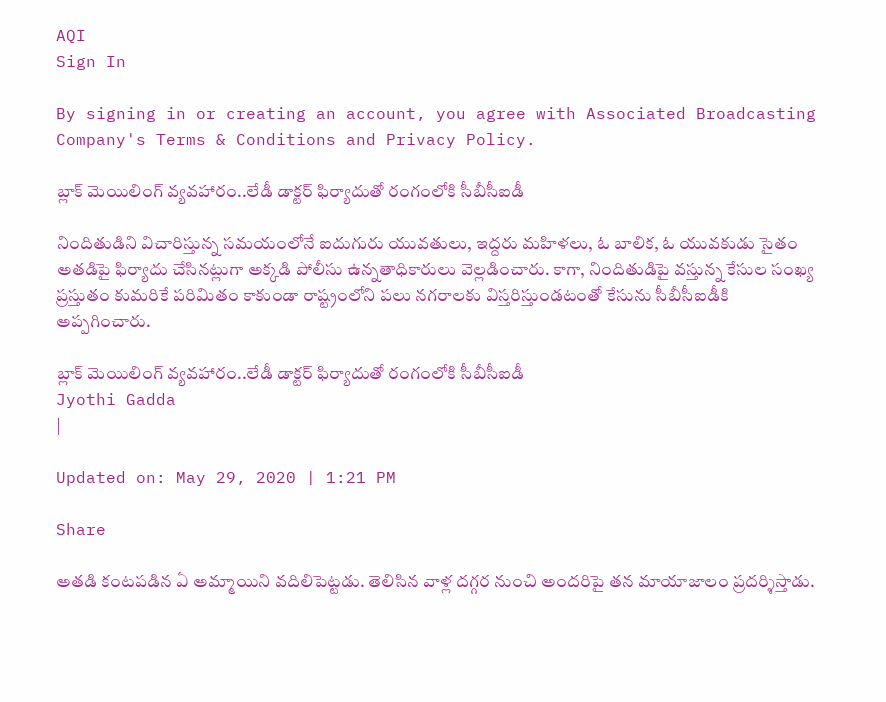AQI
Sign In

By signing in or creating an account, you agree with Associated Broadcasting Company's Terms & Conditions and Privacy Policy.

బ్లాక్‌ మెయిలింగ్‌ వ్యవహారం..లేడీ డాక్టర్ ఫిర్యాదుతో రంగంలోకి సీబీసీఐడీ

నిందితుడిని విచారిస్తున్న సమయంలోనే ఐదుగురు యువతులు, ఇద్దరు మహిళలు, ఓ బాలిక, ఓ యువకుడు సైతం అతడిపై ఫిర్యాదు చేసినట్లుగా అక్కడి పోలీసు ఉన్నతాధికారులు వెల్లడించారు. కాగా, నిందితుడిపై వస్తున్న కేసుల సంఖ్య ప్రస్తుతం కుమరికే పరిమితం కాకుండా రాష్ట్రంలోని పలు నగరాలకు విస్తరిస్తుండటంతో కేసును సీబీసీఐడీకి అప్పగించారు.

బ్లాక్‌ మెయిలింగ్‌ వ్యవహారం..లేడీ డాక్టర్ ఫిర్యాదుతో రంగంలోకి సీబీసీఐడీ
Jyothi Gadda
|

Updated on: May 29, 2020 | 1:21 PM

Share

అతడి కంటపడిన ఏ అమ్మాయిని వదిలిపెట్టడు. తెలిసిన వాళ్ల దగ్గర నుంచి అందరిపై తన మాయాజాలం ప్రదర్శిస్తాడు.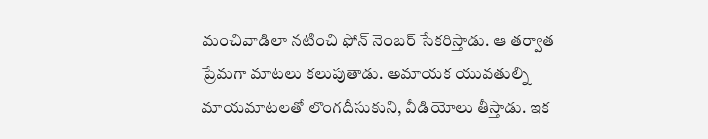మంచివాడిలా నటించి ఫోన్ నెంబర్ సేకరిస్తాడు. ఆ తర్వాత ప్రేమగా మాటలు కలుపుతాడు. అమాయక యువతుల్ని మాయమాటలతో లొంగదీసుకుని, వీడియోలు తీస్తాడు. ఇక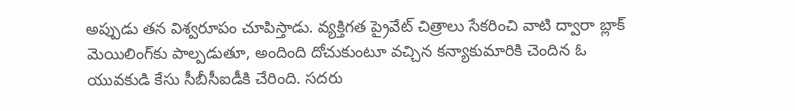అప్పుడు తన విశ్వరూపం చూపిస్తాడు. వ్యక్తిగత ప్రైవేట్ చిత్రాలు సేకరించి వాటి ద్వారా బ్లాక్‌ మెయిలింగ్‌కు పాల్పడుతూ, అందింది దోచుకుంటూ వచ్చిన కన్యాకుమారికి చెందిన ఓ యువకుడి కేసు సీబీసీఐడీకి చేరింది. సదరు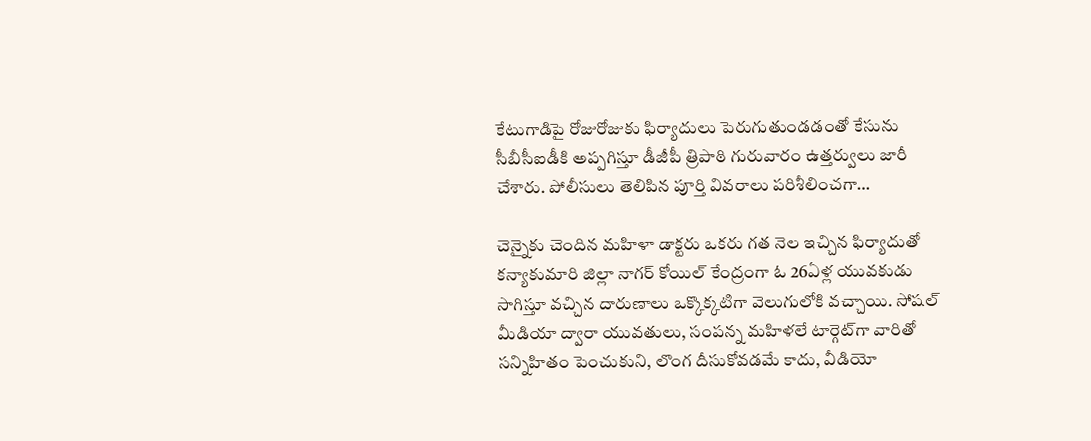కేటుగాడిపై రోజురోజుకు ఫిర్యాదులు పెరుగుతుండడంతో కేసును సీబీసీఐడీకి అప్పగిస్తూ డీజీపీ త్రిపాఠి గురువారం ఉత్తర్వులు జారీ చేశారు. పోలీసులు తెలిపిన పూర్తి వివరాలు పరిశీలించగా…

చెన్నైకు చెందిన మహిళా డాక్టరు ఒకరు గత నెల ఇచ్చిన ఫిర్యాదుతో కన్యాకుమారి జిల్లా నాగర్‌ కోయిల్‌ కేంద్రంగా ఓ 26ఏళ్ల యువకుడు సాగిస్తూ వచ్చిన దారుణాలు ఒక్కొక్కటిగా వెలుగులోకి వచ్చాయి. సోషల్ మీడియా ద్వారా యువతులు, సంపన్న మహిళలే టార్గెట్‌గా వారితో సన్నిహితం పెంచుకుని, లొంగ దీసుకోవడమే కాదు, వీడియో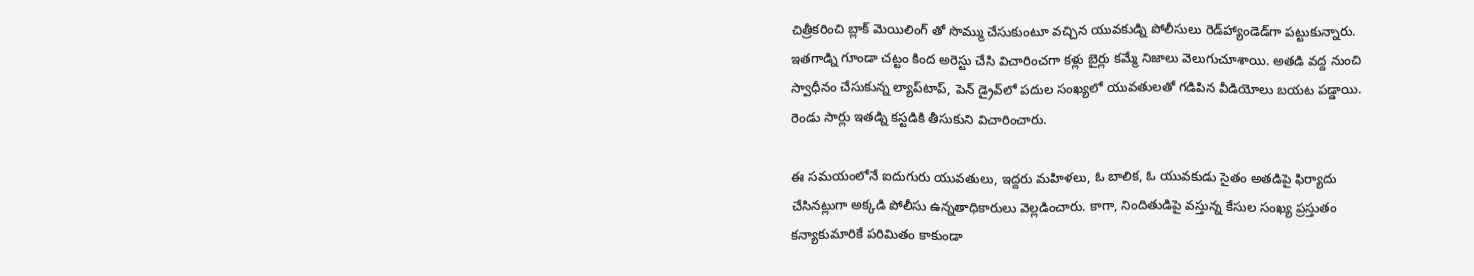చిత్రీకరించి బ్లాక్‌ మెయిలింగ్‌ తో సొమ్ము చేసుకుంటూ వచ్చిన యువకుడ్ని పోలీసులు రెడ్‌హ్యాండెడ్‌గా పట్టుకున్నారు. ఇతగాడ్ని గూండా చట్టం కింద అరెస్టు చేసి విచారించగా కళ్లు బైర్లు కమ్మే నిజాలు వెలుగుచూశాయి. అతడి వద్ద నుంచి స్వాధీనం చేసుకున్న ల్యాప్‌టాప్, పెన్‌ డ్రైవ్‌లో పదుల సంఖ్యలో యువతులతో గడిపిన వీడియోలు బయట పడ్డాయి. రెండు సార్లు ఇతడ్ని కస్టడికి తీసుకుని విచారించారు.

ఈ సమయంలోనే ఐదుగురు యువతులు, ఇద్దరు మహిళలు, ఓ బాలిక, ఓ యువకుడు సైతం అతడిపై ఫిర్యాదు చేసినట్లుగా అక్కడి పోలీసు ఉన్నతాధికారులు వెల్లడించారు. కాగా, నిందితుడిపై వస్తున్న కేసుల సంఖ్య ప్రస్తుతం కన్యాకుమారికే పరిమితం కాకుండా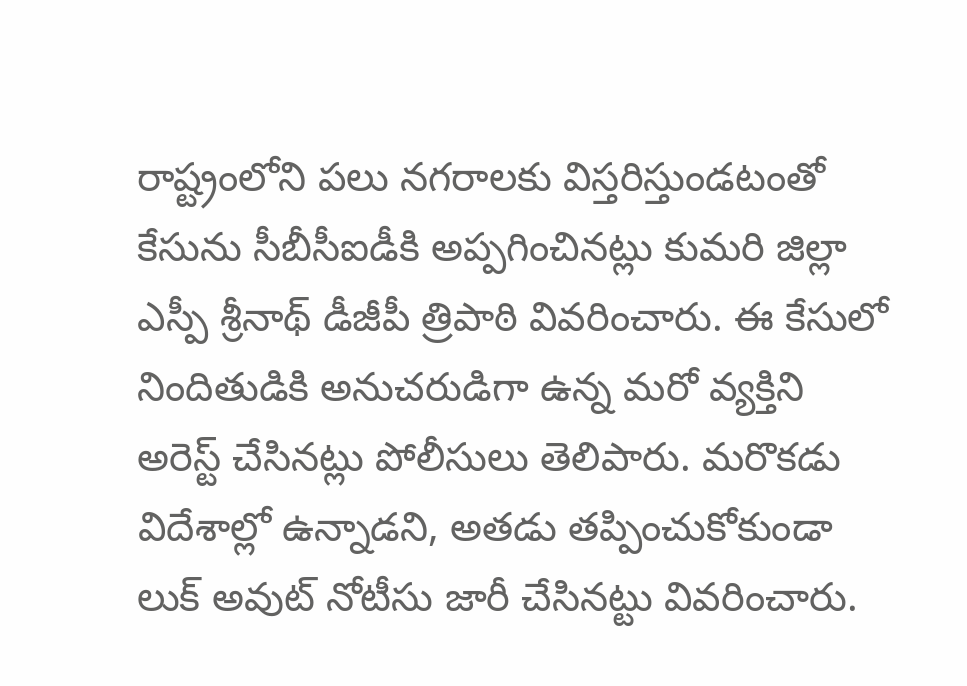రాష్ట్రంలోని పలు నగరాలకు విస్తరిస్తుండటంతో కేసును సీబీసీఐడీకి అప్పగించినట్లు కుమరి జిల్లా ఎస్పీ శ్రీనాథ్‌ డీజీపీ త్రిపాఠి వివరించారు. ఈ కేసులో నిందితుడికి అనుచరుడిగా ఉన్న మరో వ్యక్తిని అరెస్ట్ చేసినట్లు పోలీసులు తెలిపారు. మరొకడు విదేశాల్లో ఉన్నాడని, అతడు తప్పించుకోకుండా లుక్‌ అవుట్‌ నోటీసు జారీ చేసినట్టు వివరించారు.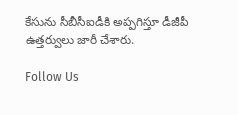కేసును సీబీసీఐడీకి అప్పగిస్తూ డీజీపీ ఉత్తర్వులు జారీ చేశారు.

Follow Us